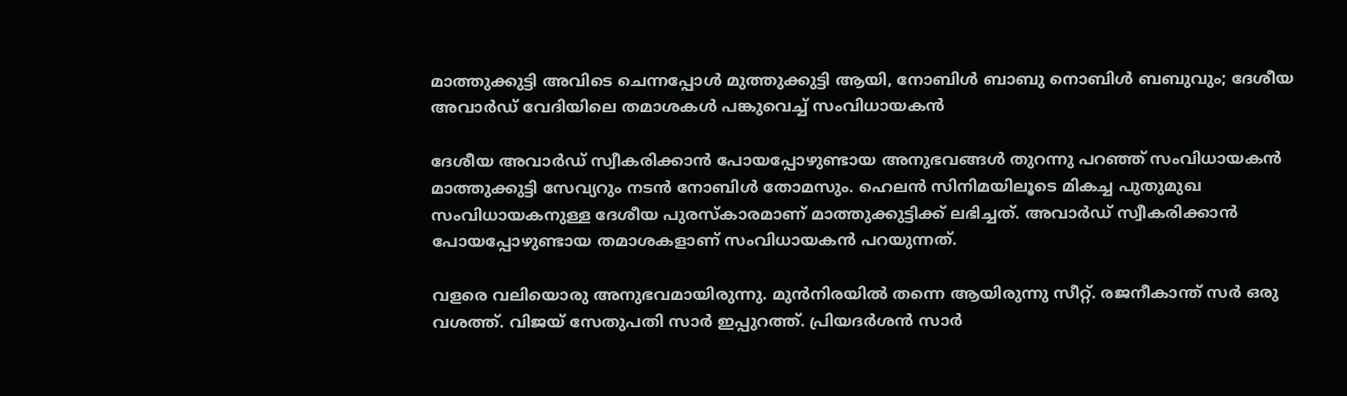മാത്തുക്കുട്ടി അവിടെ ചെന്നപ്പോള്‍ മുത്തുക്കുട്ടി ആയി, നോബിള്‍ ബാബു നൊബിള്‍ ബബുവും; ദേശീയ അവാര്‍ഡ് വേദിയിലെ തമാശകള്‍ പങ്കുവെച്ച് സംവിധായകന്‍

ദേശീയ അവാര്‍ഡ് സ്വീകരിക്കാന്‍ പോയപ്പോഴുണ്ടായ അനുഭവങ്ങള്‍ തുറന്നു പറഞ്ഞ് സംവിധായകന്‍ മാത്തുക്കുട്ടി സേവ്യറും നടന്‍ നോബിള്‍ തോമസും. ഹെലന്‍ സിനിമയിലൂടെ മികച്ച പുതുമുഖ സംവിധായകനുള്ള ദേശീയ പുരസ്‌കാരമാണ് മാത്തുക്കുട്ടിക്ക് ലഭിച്ചത്. അവാര്‍ഡ് സ്വീകരിക്കാന്‍ പോയപ്പോഴുണ്ടായ തമാശകളാണ് സംവിധായകന്‍ പറയുന്നത്.

വളരെ വലിയൊരു അനുഭവമായിരുന്നു. മുന്‍നിരയില്‍ തന്നെ ആയിരുന്നു സീറ്റ്. രജനീകാന്ത് സര്‍ ഒരു വശത്ത്. വിജയ് സേതുപതി സാര്‍ ഇപ്പുറത്ത്. പ്രിയദര്‍ശന്‍ സാര്‍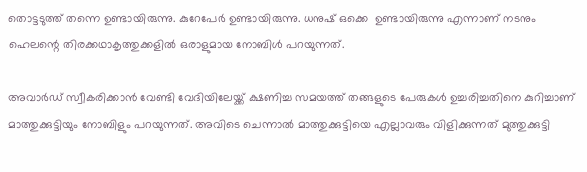തൊട്ടടുത്ത് തന്നെ ഉണ്ടായിരുന്നു. കുറേപേര്‍ ഉണ്ടായിരുന്നു. ധനുഷ് ഒക്കെ  ഉണ്ടായിരുന്നു എന്നാണ് നടനും ഹെലന്റെ തിരക്കഥാകൃത്തുക്കളില്‍ ഒരാളുമായ നോബിള്‍ പറയുന്നത്.

അവാര്‍ഡ് സ്വീകരിക്കാന്‍ വേണ്ടി വേദിയിലേയ്ക്ക് ക്ഷണിച്ച സമയത്ത് തങ്ങളുടെ പേരുകള്‍ ഉച്ചരിച്ചതിനെ കുറിച്ചാണ് മാത്തുക്കുട്ടിയും നോബിളും പറയുന്നത്. അവിടെ ചെന്നാല്‍ മാത്തുക്കുട്ടിയെ എല്ലാവരും വിളിക്കുന്നത് മുത്തുക്കുട്ടി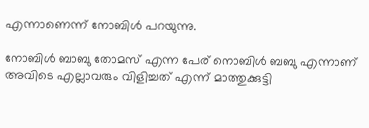എന്നാണെന്ന് നോബിള്‍ പറയുന്നു.

നോബിള്‍ ബാബു തോമസ് എന്ന പേര് നൊബിള്‍ ബബു എന്നാണ് അവിടെ എല്ലാവരും വിളിച്ചത് എന്ന് മാത്തുക്കുട്ടി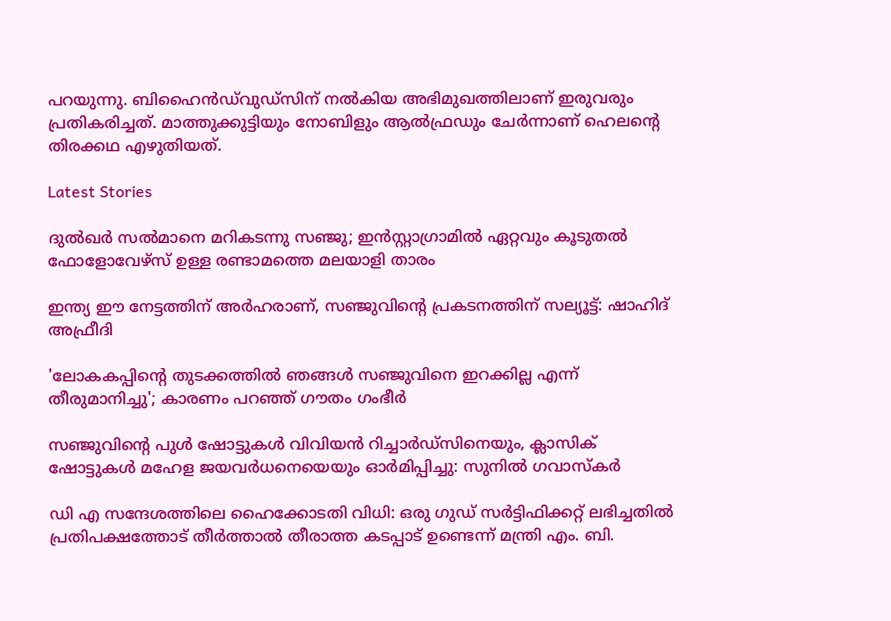പറയുന്നു. ബിഹൈന്‍ഡ്‌വുഡ്‌സിന് നല്‍കിയ അഭിമുഖത്തിലാണ് ഇരുവരും പ്രതികരിച്ചത്. മാത്തുക്കുട്ടിയും നോബിളും ആല്‍ഫ്രഡും ചേര്‍ന്നാണ് ഹെലന്റെ തിരക്കഥ എഴുതിയത്.

Latest Stories

ദുൽഖർ സൽമാനെ മറികടന്നു സഞ്ജു; ഇൻസ്റ്റാഗ്രാമിൽ ഏറ്റവും കൂടുതൽ ഫോളോവേഴ്സ് ഉള്ള രണ്ടാമത്തെ മലയാളി താരം

ഇന്ത്യ ഈ നേട്ടത്തിന് അർഹരാണ്, സഞ്ജുവിന്റെ പ്രകടനത്തിന് സല്യൂട്ട്: ഷാഹിദ് അഫ്രീദി

'ലോകകപ്പിന്റെ തുടക്കത്തിൽ ഞങ്ങൾ സഞ്ജുവിനെ ഇറക്കില്ല എന്ന് തീരുമാനിച്ചു'; കാരണം പറഞ്ഞ് ഗൗതം ഗംഭീർ

സഞ്ജുവിന്റെ പുൾ ഷോട്ടുകൾ വിവിയൻ റിച്ചാർഡ്സിനെയും, ക്ലാസിക് ഷോട്ടുകൾ മഹേള ജയവർധനെയെയും ഓർമിപ്പിച്ചു: സുനിൽ ഗവാസ്കർ

ഡി എ സന്ദേശത്തിലെ ഹൈക്കോടതി വിധി: ഒരു ഗുഡ് സര്‍ട്ടിഫിക്കറ്റ് ലഭിച്ചതിൽ പ്രതിപക്ഷത്തോട് തീര്‍ത്താല്‍ തീരാത്ത കടപ്പാട് ഉണ്ടെന്ന് മന്ത്രി എം. ബി.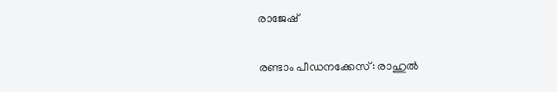രാജേഷ്

രണ്ടാം പീഡനക്കേസ്: രാഹുൽ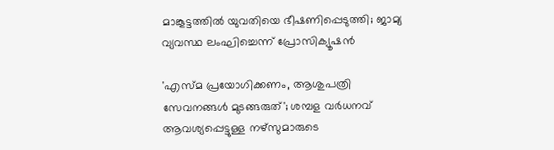മാങ്കൂട്ടത്തിൽ യുവതിയെ ഭീഷണിപ്പെടുത്തി; ജാമ്യ വ്യവസ്ഥ ലംഘിച്ചെന്ന് പ്രോസിക്യൂഷൻ

'എസ്മ പ്രയോഗിക്കണം, ആശുപത്രി സേവനങ്ങള്‍ മുടങ്ങരുത്'; ശമ്പള വര്‍ധനവ് ആവശ്യപ്പെട്ടുള്ള നഴ്സുമാരുടെ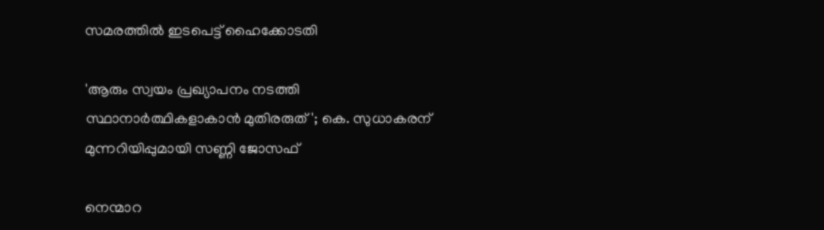സമരത്തിൽ ഇടപെട്ട് ഹൈക്കോടതി

'ആരും സ്വയം പ്രഖ്യാപനം നടത്തി സ്ഥാനാർത്ഥികളാകാൻ മുതിരരുത്'; കെ. സുധാകരന് മുന്നറിയിപ്പുമായി സണ്ണി ജോസഫ്

നെന്മാറ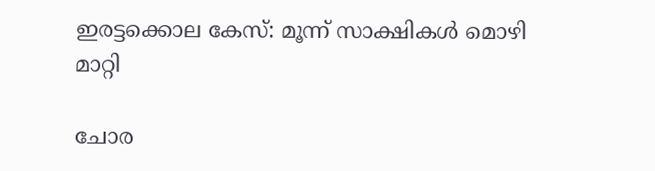ഇരട്ടക്കൊല കേസ്: മൂന്ന് സാക്ഷികള്‍ മൊഴി മാറ്റി

ചോര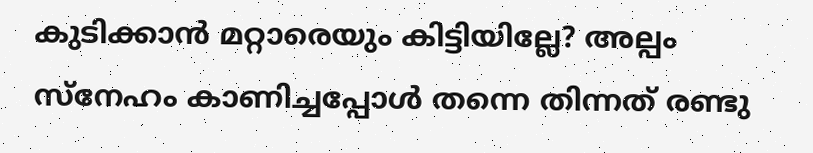കുടിക്കാൻ മറ്റാരെയും കിട്ടിയില്ലേ? അല്പം സ്‌നേഹം കാണിച്ചപ്പോൾ തന്നെ തിന്നത് രണ്ടു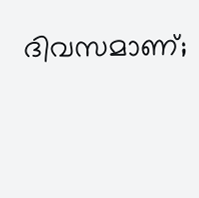ദിവസമാണ്;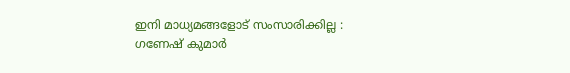ഇനി മാധ്യമങ്ങളോട് സംസാരിക്കില്ല : ഗണേഷ് കുമാർ